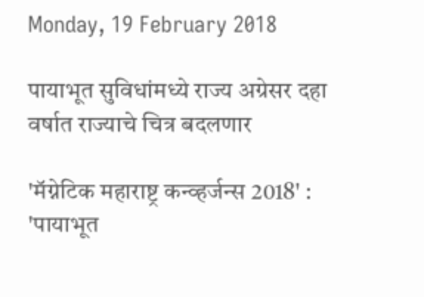Monday, 19 February 2018

पायाभूत सुविधांमध्ये राज्य अग्रेसर दहा वर्षात राज्याचे चित्र बदलणार

'मॅग्नेटिक महाराष्ट्र कन्व्हर्जन्स 2018' :
'पायाभूत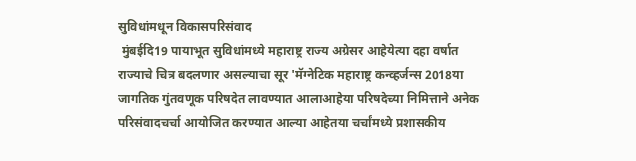सुविधांमधून विकासपरिसंवाद
 मुंबईदि19 पायाभूत सुविधांमध्ये महाराष्ट्र राज्य अग्रेसर आहेयेत्या दहा वर्षात राज्याचे चित्र बदलणार असल्याचा सूर 'मॅग्नेटिक महाराष्ट्र कन्व्हर्जन्स 2018या जागतिक गुंतवणूक परिषदेत लावण्यात आलाआहेया परिषदेच्या निमित्ताने अनेक परिसंवादचर्चा आयोजित करण्यात आल्या आहेतया चर्चांमध्ये प्रशासकीय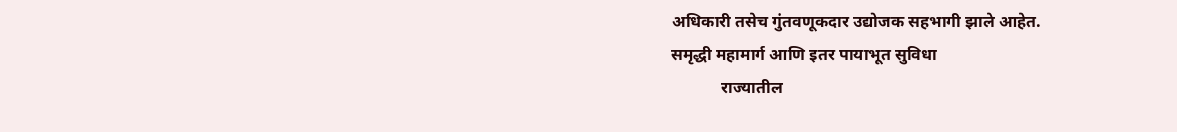अधिकारी तसेच गुंतवणूकदार उद्योजक सहभागी झाले आहेत.
समृद्धी महामार्ग आणि इतर पायाभूत सुविधा
            राज्यातील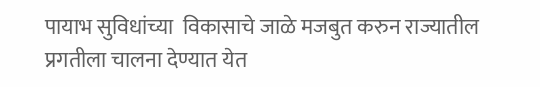पायाभ सुविधांच्या  विकासाचे जाळे मजबुत करुन राज्यातील प्रगतीला चालना देण्यात येत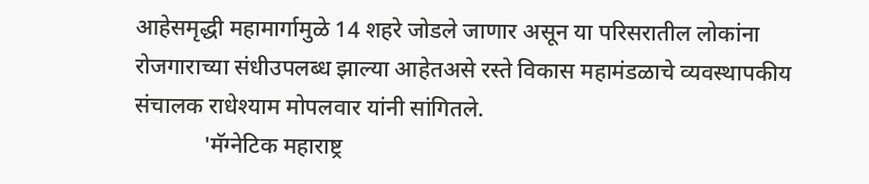आहेसमृद्धी महामार्गामुळे 14 शहरे जोडले जाणार असून या परिसरातील लोकांना रोजगाराच्या संधीउपलब्ध झाल्या आहेतअसे रस्ते विकास महामंडळाचे व्यवस्थापकीय संचालक राधेश्याम मोपलवार यांनी सांगितले.
            'मॅग्नेटिक महाराष्ट्र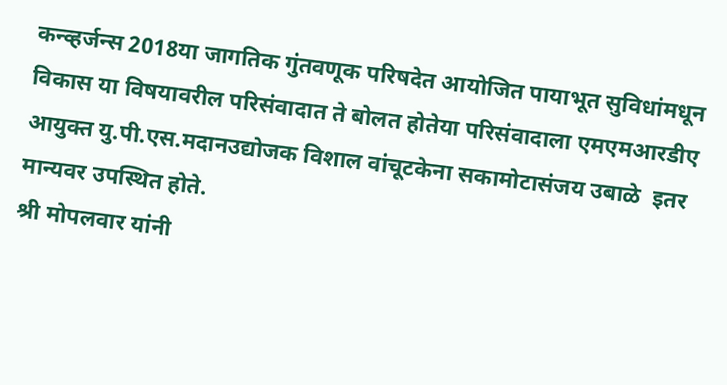कन्व्हर्जन्स 2018या जागतिक गुंतवणूक परिषदेत आयोजित पायाभूत सुविधांमधून विकास या विषयावरील परिसंवादात ते बोलत होतेया परिसंवादाला एमएमआरडीए आयुक्त यु.पी.एस.मदानउद्योजक विशाल वांचूटकेना सकामोटासंजय उबाळे  इतर मान्यवर उपस्थित होते.
श्री मोपलवार यांनी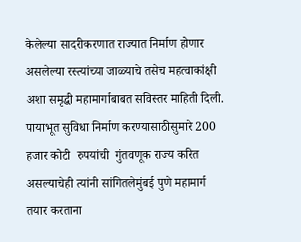केलेल्या सादरीकरणात राज्यात निर्माण होणार असलेल्या रस्त्यांच्या जाळ्याचे तसेच महत्वाकांक्षी अशा समृद्धी महामार्गाबाबत सविस्तर माहिती दिली.  पायाभूत सुविधा निर्माण करण्यासाठीसुमारे 200 हजार कोटी  रुपयांची  गुंतवणूक राज्य करित असल्याचेही त्यांनी सांगितलेमुंबई पुणे महामार्ग तयार करताना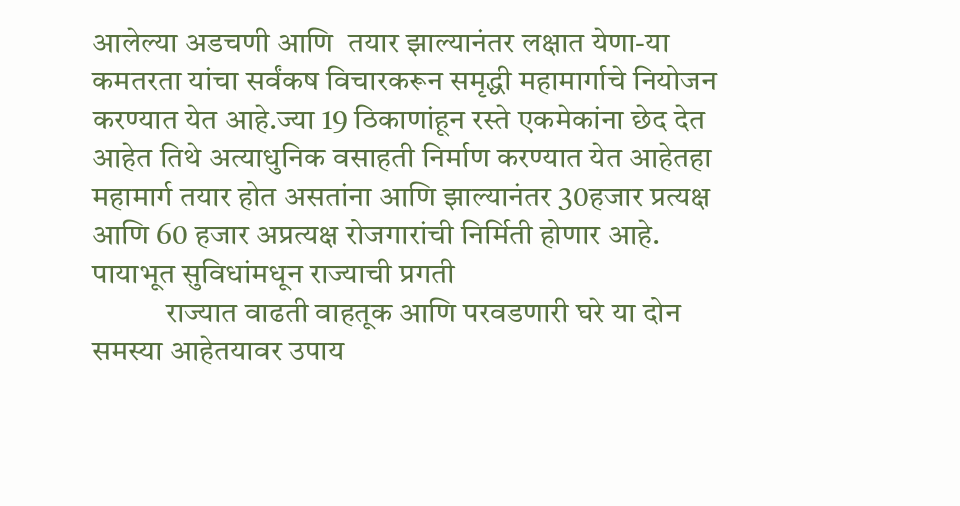आलेल्या अडचणी आणि  तयार झाल्यानंतर लक्षात येणा-या कमतरता यांचा सर्वंकष विचारकरून समृद्धी महामार्गाचे नियोजन करण्यात येत आहे.ज्या 19 ठिकाणांहून रस्ते एकमेकांना छेद देत आहेत तिथे अत्याधुनिक वसाहती निर्माण करण्यात येत आहेतहा महामार्ग तयार होत असतांना आणि झाल्यानंतर 30हजार प्रत्यक्ष आणि 60 हजार अप्रत्यक्ष रोजगारांची निर्मिती होणार आहे.
पायाभूत सुविधांमधून राज्याची प्रगती
            राज्यात वाढती वाहतूक आणि परवडणारी घरे या दोन समस्या आहेतयावर उपाय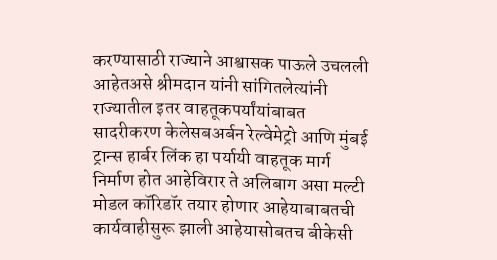करण्यासाठी राज्याने आश्वासक पाऊले उचलली आहेतअसे श्रीमदान यांनी सांगितलेत्यांनी राज्यातील इतर वाहतूकपर्यांयांबाबत सादरीकरण केलेसबअर्बन रेल्वेमेट्रो आणि मुंबई ट्रान्स हार्बर लिंक हा पर्यायी वाहतूक मार्ग निर्माण होत आहेविरार ते अलिबाग असा मल्टी मोडल कॉरिडॉर तयार होणार आहेयाबाबतची कार्यवाहीसुरू झाली आहेयासोबतच बीकेसी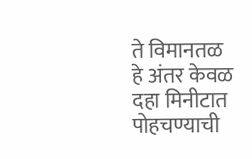ते विमानतळ हे अंतर केवळ दहा मिनीटात पोहचण्याची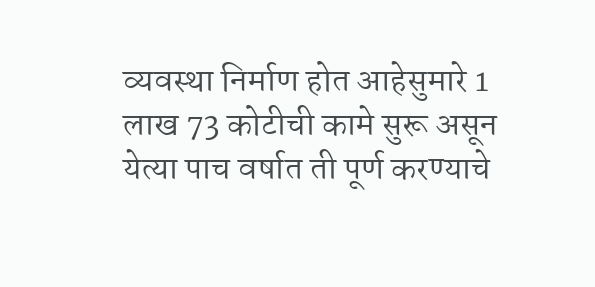व्यवस्था निर्माण होत आहेसुमारे 1 लाख 73 कोटीची कामे सुरू असून येत्या पाच वर्षात ती पूर्ण करण्याचे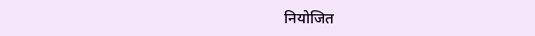नियोजित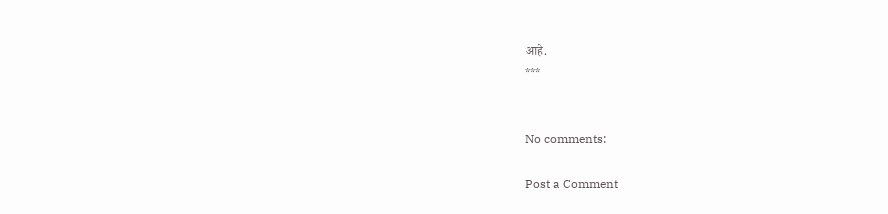आहे.
***


No comments:

Post a Comment